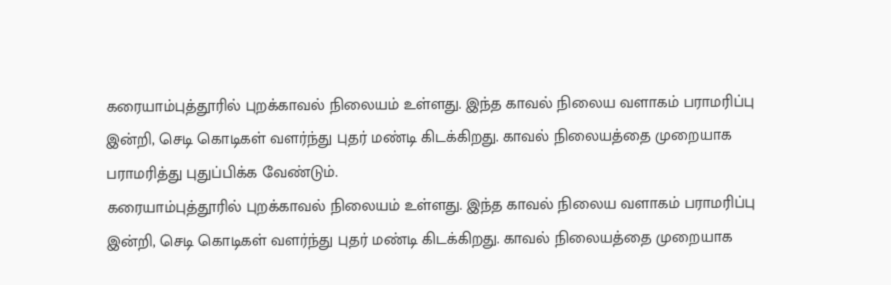கரையாம்புத்தூரில் புறக்காவல் நிலையம் உள்ளது. இந்த காவல் நிலைய வளாகம் பராமரிப்பு இன்றி, செடி கொடிகள் வளர்ந்து புதர் மண்டி கிடக்கிறது. காவல் நிலையத்தை முறையாக பராமரித்து புதுப்பிக்க வேண்டும்.
கரையாம்புத்தூரில் புறக்காவல் நிலையம் உள்ளது. இந்த காவல் நிலைய வளாகம் பராமரிப்பு இன்றி, செடி கொடிகள் வளர்ந்து புதர் மண்டி கிடக்கிறது. காவல் நிலையத்தை முறையாக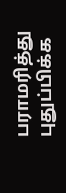பராமரித்து புதுப்பிக்க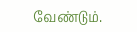வேண்டும்.